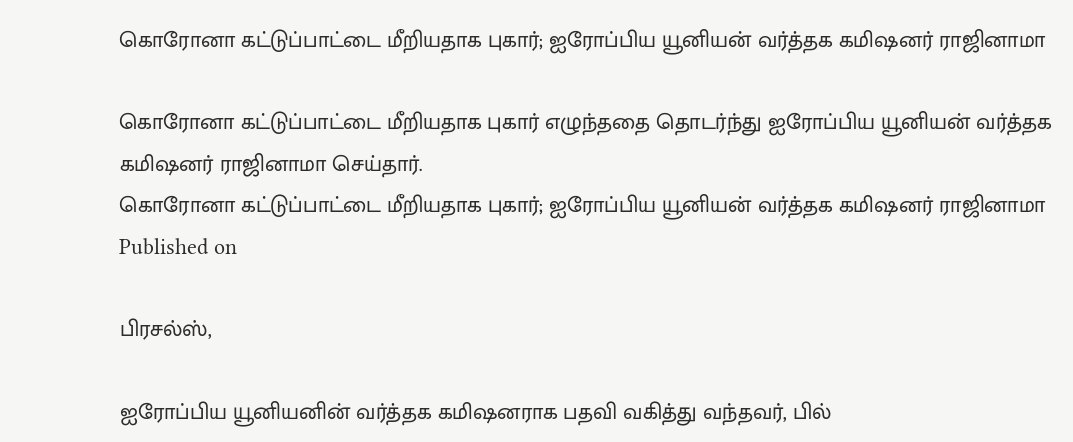கொரோனா கட்டுப்பாட்டை மீறியதாக புகார்; ஐரோப்பிய யூனியன் வர்த்தக கமிஷனர் ராஜினாமா

கொரோனா கட்டுப்பாட்டை மீறியதாக புகார் எழுந்ததை தொடர்ந்து ஐரோப்பிய யூனியன் வர்த்தக கமிஷனர் ராஜினாமா செய்தார்.
கொரோனா கட்டுப்பாட்டை மீறியதாக புகார்; ஐரோப்பிய யூனியன் வர்த்தக கமிஷனர் ராஜினாமா
Published on

பிரசல்ஸ்,

ஐரோப்பிய யூனியனின் வர்த்தக கமிஷனராக பதவி வகித்து வந்தவர், பில்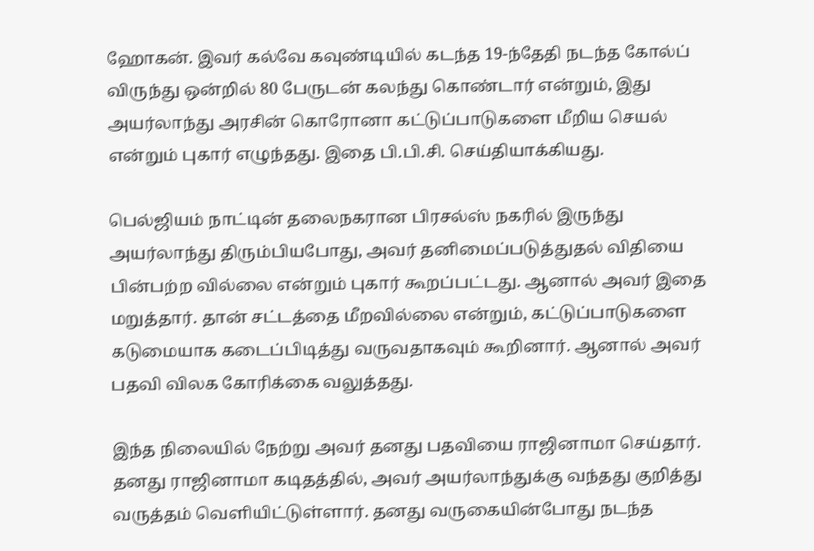ஹோகன். இவர் கல்வே கவுண்டியில் கடந்த 19-ந்தேதி நடந்த கோல்ப் விருந்து ஒன்றில் 80 பேருடன் கலந்து கொண்டார் என்றும், இது அயர்லாந்து அரசின் கொரோனா கட்டுப்பாடுகளை மீறிய செயல் என்றும் புகார் எழுந்தது. இதை பி.பி.சி. செய்தியாக்கியது.

பெல்ஜியம் நாட்டின் தலைநகரான பிரசல்ஸ் நகரில் இருந்து அயர்லாந்து திரும்பியபோது, அவர் தனிமைப்படுத்துதல் விதியை பின்பற்ற வில்லை என்றும் புகார் கூறப்பட்டது. ஆனால் அவர் இதை மறுத்தார். தான் சட்டத்தை மீறவில்லை என்றும், கட்டுப்பாடுகளை கடுமையாக கடைப்பிடித்து வருவதாகவும் கூறினார். ஆனால் அவர் பதவி விலக கோரிக்கை வலுத்தது.

இந்த நிலையில் நேற்று அவர் தனது பதவியை ராஜினாமா செய்தார். தனது ராஜினாமா கடிதத்தில், அவர் அயர்லாந்துக்கு வந்தது குறித்து வருத்தம் வெளியிட்டுள்ளார். தனது வருகையின்போது நடந்த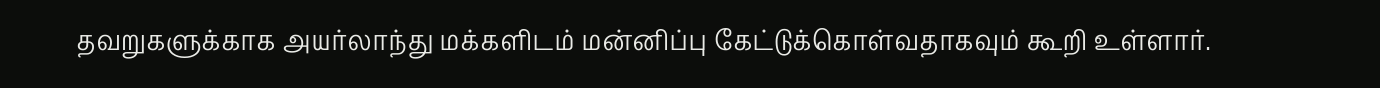தவறுகளுக்காக அயர்லாந்து மக்களிடம் மன்னிப்பு கேட்டுக்கொள்வதாகவும் கூறி உள்ளார்.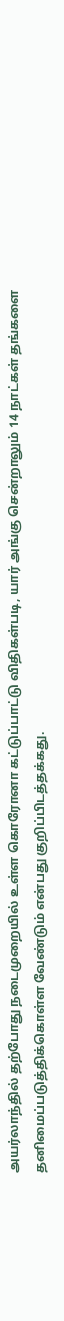அயர்லாந்தில் தற்போது நடைமுறையில் உள்ள கொரோனா கட்டுப்பாட்டு விதிகள்படி, யார் அங்கு சென்றாலும் 14 நாட்கள் தங்களை தனிமைப்படுத்திக்கொள்ள வேண்டும் என்பது குறிப்பிடத்தக்கது.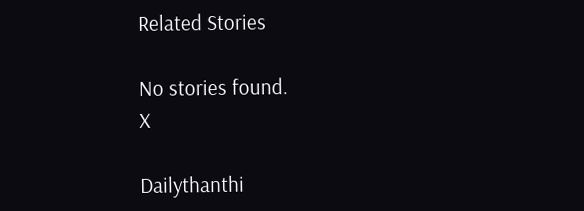Related Stories

No stories found.
X

Dailythanthi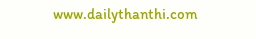www.dailythanthi.com